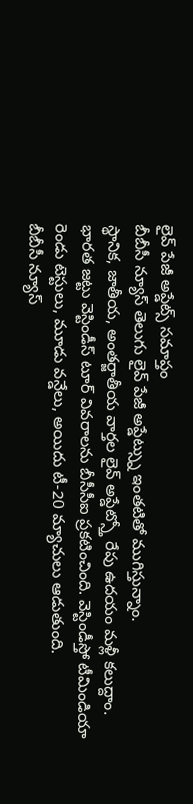లైవ్ పేజీ అప్డేట్స్ సమాప్తం
బీబీసీ న్యూస్ తెలుగు లైవ్ పేజీ అప్డేట్స్ను ఇంతటితో ముగిస్తున్నాం.
స్థానిక, జాతీయ, అంతర్జాతీయ వార్తల లైవ్ అప్డేట్స్తో రేపు ఉదయం మళ్లీ కలుద్దాం.
భారత జట్టు వెస్టిండీస్ టూర్ వివరాలను బీసీసీఐ ప్రకటించింది. వెస్టిండీస్తో టీమిండియా రెండు టెస్టులు, మూడు వన్డేలు, అయిదు టీ-20 మ్యాచులు ఆడుతుంది.
బీబీసీ న్యూస్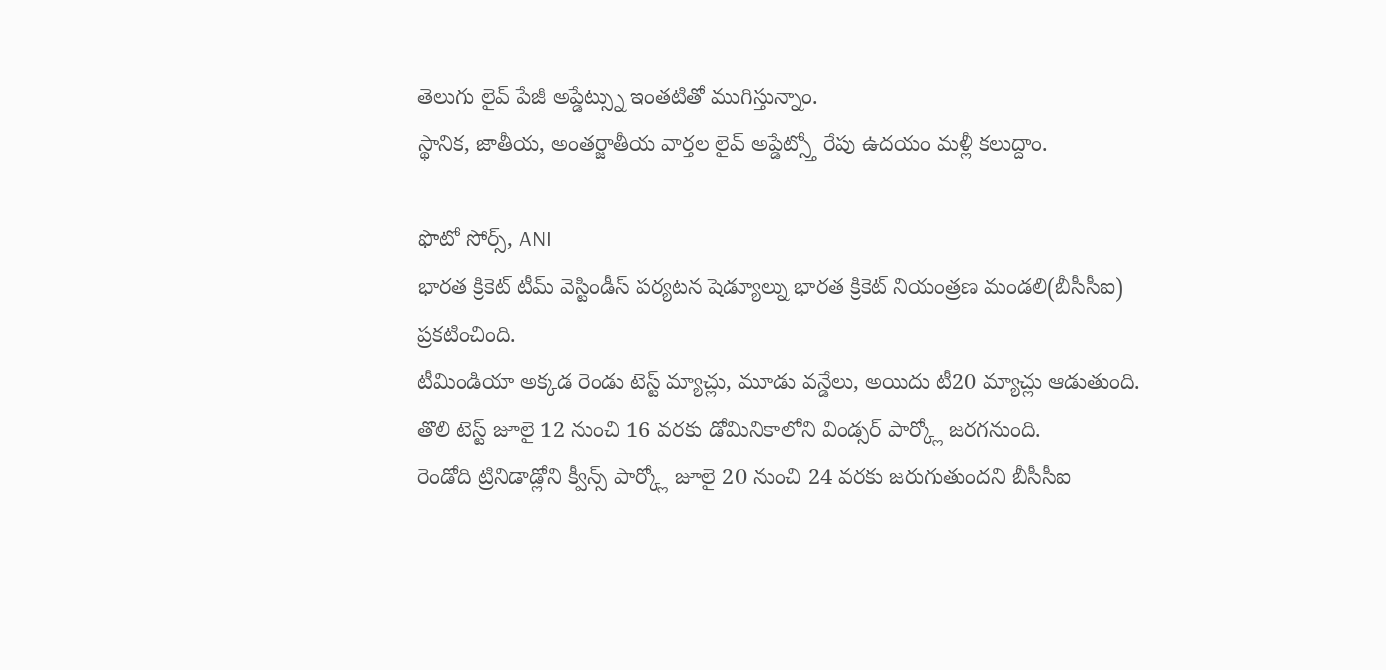తెలుగు లైవ్ పేజీ అప్డేట్స్ను ఇంతటితో ముగిస్తున్నాం.
స్థానిక, జాతీయ, అంతర్జాతీయ వార్తల లైవ్ అప్డేట్స్తో రేపు ఉదయం మళ్లీ కలుద్దాం.

ఫొటో సోర్స్, ANI
భారత క్రికెట్ టీమ్ వెస్టిండీస్ పర్యటన షెడ్యూల్ను భారత క్రికెట్ నియంత్రణ మండలి(బీసీసీఐ) ప్రకటించింది.
టీమిండియా అక్కడ రెండు టెస్ట్ మ్యాచ్లు, మూడు వన్డేలు, అయిదు టీ20 మ్యాచ్లు ఆడుతుంది.
తొలి టెస్ట్ జూలై 12 నుంచి 16 వరకు డోమినికాలోని విండ్సర్ పార్క్లో జరగనుంది.
రెండోది ట్రినిడాడ్లోని క్వీన్స్ పార్క్లో జూలై 20 నుంచి 24 వరకు జరుగుతుందని బీసీసీఐ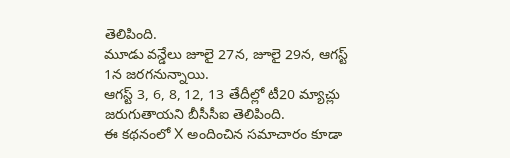తెలిపింది.
మూడు వన్డేలు జూలై 27న, జూలై 29న, ఆగస్ట్ 1న జరగనున్నాయి.
ఆగస్ట్ 3, 6, 8, 12, 13 తేదీల్లో టీ20 మ్యాచ్లు జరుగుతాయని బీసీసీఐ తెలిపింది.
ఈ కథనంలో X అందించిన సమాచారం కూడా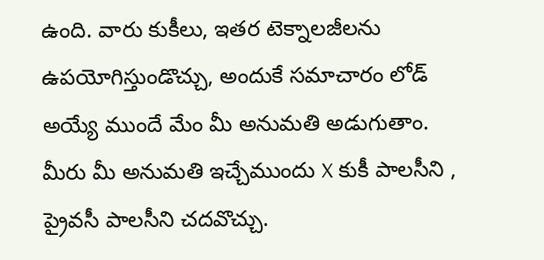ఉంది. వారు కుకీలు, ఇతర టెక్నాలజీలను ఉపయోగిస్తుండొచ్చు, అందుకే సమాచారం లోడ్ అయ్యే ముందే మేం మీ అనుమతి అడుగుతాం. మీరు మీ అనుమతి ఇచ్చేముందు X కుకీ పాలసీని , ప్రైవసీ పాలసీని చదవొచ్చు.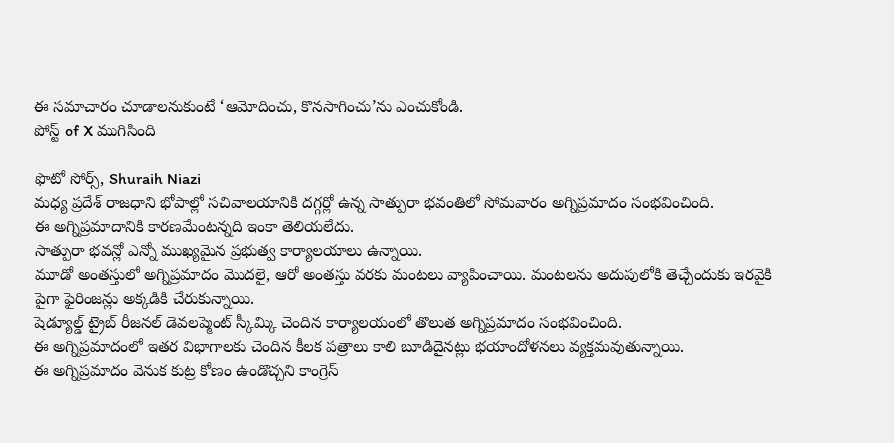ఈ సమాచారం చూడాలనుకుంటే ‘ఆమోదించు, కొనసాగించు’ను ఎంచుకోండి.
పోస్ట్ of X ముగిసింది

ఫొటో సోర్స్, Shuraih Niazi
మధ్య ప్రదేశ్ రాజధాని భోపాల్లో సచివాలయానికి దగ్గర్లో ఉన్న సాత్పురా భవంతిలో సోమవారం అగ్నిప్రమాదం సంభవించింది.
ఈ అగ్నిప్రమాదానికి కారణమేంటన్నది ఇంకా తెలియలేదు.
సాత్పురా భవన్లో ఎన్నో ముఖ్యమైన ప్రభుత్వ కార్యాలయాలు ఉన్నాయి.
మూడో అంతస్తులో అగ్నిప్రమాదం మొదలై, ఆరో అంతస్తు వరకు మంటలు వ్యాపించాయి. మంటలను అదుపులోకి తెచ్చేందుకు ఇరవైకి పైగా ఫైరింజన్లు అక్కడికి చేరుకున్నాయి.
షెడ్యూల్డ్ ట్రైబ్ రీజనల్ డెవలప్మెంట్ స్కీమ్కి చెందిన కార్యాలయంలో తొలుత అగ్నిప్రమాదం సంభవించింది.
ఈ అగ్నిప్రమాదంలో ఇతర విభాగాలకు చెందిన కీలక పత్రాలు కాలి బూడిదైనట్లు భయాందోళనలు వ్యక్తమవుతున్నాయి.
ఈ అగ్నిప్రమాదం వెనుక కుట్ర కోణం ఉండొచ్చని కాంగ్రెస్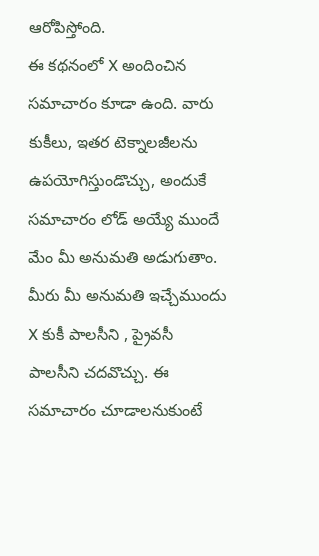ఆరోపిస్తోంది.
ఈ కథనంలో X అందించిన సమాచారం కూడా ఉంది. వారు కుకీలు, ఇతర టెక్నాలజీలను ఉపయోగిస్తుండొచ్చు, అందుకే సమాచారం లోడ్ అయ్యే ముందే మేం మీ అనుమతి అడుగుతాం. మీరు మీ అనుమతి ఇచ్చేముందు X కుకీ పాలసీని , ప్రైవసీ పాలసీని చదవొచ్చు. ఈ సమాచారం చూడాలనుకుంటే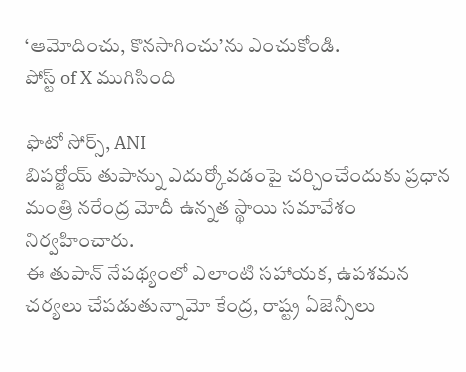‘ఆమోదించు, కొనసాగించు’ను ఎంచుకోండి.
పోస్ట్ of X ముగిసింది

ఫొటో సోర్స్, ANI
బిపర్జోయ్ తుపాన్ను ఎదుర్కోవడంపై చర్చించేందుకు ప్రధాన మంత్రి నరేంద్ర మోదీ ఉన్నత స్థాయి సమావేశం నిర్వహించారు.
ఈ తుపాన్ నేపథ్యంలో ఎలాంటి సహాయక, ఉపశమన చర్యలు చేపడుతున్నామో కేంద్ర, రాష్ట్ర ఏజెన్సీలు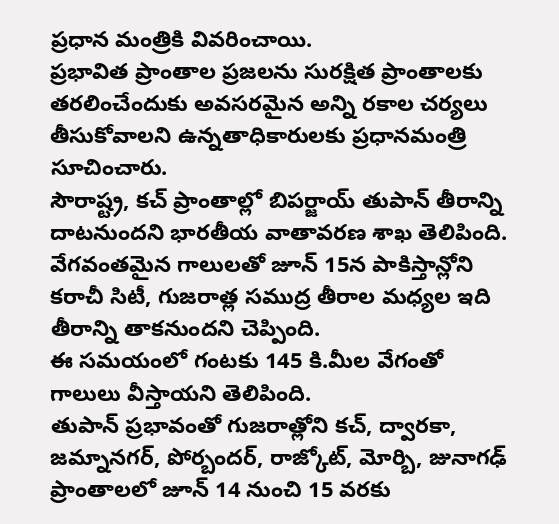ప్రధాన మంత్రికి వివరించాయి.
ప్రభావిత ప్రాంతాల ప్రజలను సురక్షిత ప్రాంతాలకు తరలించేందుకు అవసరమైన అన్ని రకాల చర్యలు తీసుకోవాలని ఉన్నతాధికారులకు ప్రధానమంత్రి సూచించారు.
సౌరాష్ట్ర, కచ్ ప్రాంతాల్లో బిపర్జాయ్ తుపాన్ తీరాన్ని దాటనుందని భారతీయ వాతావరణ శాఖ తెలిపింది.
వేగవంతమైన గాలులతో జూన్ 15న పాకిస్తాన్లోని కరాచీ సిటీ, గుజరాత్ల సముద్ర తీరాల మధ్యల ఇది తీరాన్ని తాకనుందని చెప్పింది.
ఈ సమయంలో గంటకు 145 కి.మీల వేగంతో గాలులు వీస్తాయని తెలిపింది.
తుపాన్ ప్రభావంతో గుజరాత్లోని కచ్, ద్వారకా, జమ్నానగర్, పోర్బందర్, రాజ్కోట్, మోర్బి, జునాగఢ్ ప్రాంతాలలో జూన్ 14 నుంచి 15 వరకు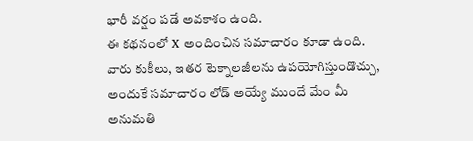భారీ వర్షం పడే అవకాశం ఉంది.
ఈ కథనంలో X అందించిన సమాచారం కూడా ఉంది. వారు కుకీలు, ఇతర టెక్నాలజీలను ఉపయోగిస్తుండొచ్చు, అందుకే సమాచారం లోడ్ అయ్యే ముందే మేం మీ అనుమతి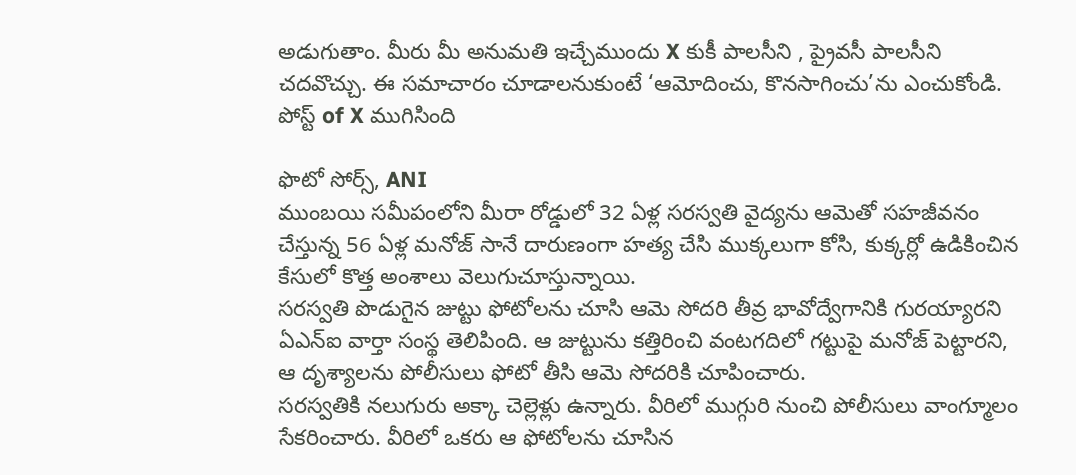అడుగుతాం. మీరు మీ అనుమతి ఇచ్చేముందు X కుకీ పాలసీని , ప్రైవసీ పాలసీని చదవొచ్చు. ఈ సమాచారం చూడాలనుకుంటే ‘ఆమోదించు, కొనసాగించు’ను ఎంచుకోండి.
పోస్ట్ of X ముగిసింది

ఫొటో సోర్స్, ANI
ముంబయి సమీపంలోని మీరా రోడ్డులో 32 ఏళ్ల సరస్వతి వైద్యను ఆమెతో సహజీవనం చేస్తున్న 56 ఏళ్ల మనోజ్ సానే దారుణంగా హత్య చేసి ముక్కలుగా కోసి, కుక్కర్లో ఉడికించిన కేసులో కొత్త అంశాలు వెలుగుచూస్తున్నాయి.
సరస్వతి పొడుగైన జుట్టు ఫోటోలను చూసి ఆమె సోదరి తీవ్ర భావోద్వేగానికి గురయ్యారని ఏఎన్ఐ వార్తా సంస్థ తెలిపింది. ఆ జుట్టును కత్తిరించి వంటగదిలో గట్టుపై మనోజ్ పెట్టారని, ఆ దృశ్యాలను పోలీసులు ఫోటో తీసి ఆమె సోదరికి చూపించారు.
సరస్వతికి నలుగురు అక్కా చెల్లెళ్లు ఉన్నారు. వీరిలో ముగ్గురి నుంచి పోలీసులు వాంగ్మూలం సేకరించారు. వీరిలో ఒకరు ఆ ఫోటోలను చూసిన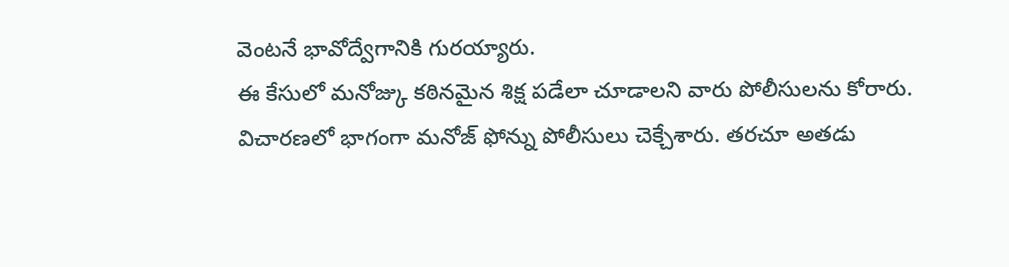వెంటనే భావోద్వేగానికి గురయ్యారు.
ఈ కేసులో మనోజ్కు కఠినమైన శిక్ష పడేలా చూడాలని వారు పోలీసులను కోరారు.
విచారణలో భాగంగా మనోజ్ ఫోన్ను పోలీసులు చెక్చేశారు. తరచూ అతడు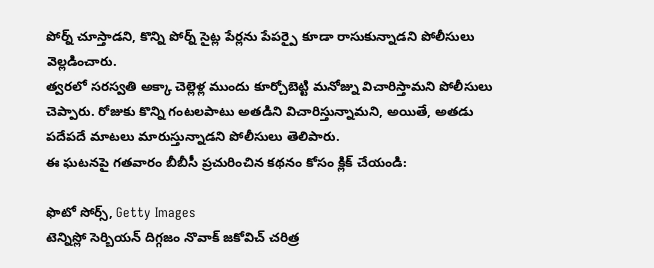పోర్న్ చూస్తాడని, కొన్ని పోర్న్ సైట్ల పేర్లను పేపర్పై కూడా రాసుకున్నాడని పోలీసులు వెల్లడించారు.
త్వరలో సరస్వతి అక్కా చెల్లెళ్ల ముందు కూర్చోబెట్టి మనోజ్ను విచారిస్తామని పోలీసులు చెప్పారు. రోజుకు కొన్ని గంటలపాటు అతడిని విచారిస్తున్నామని, అయితే, అతడు పదేపదే మాటలు మారుస్తున్నాడని పోలీసులు తెలిపారు.
ఈ ఘటనపై గతవారం బీబీసీ ప్రచురించిన కథనం కోసం క్లిక్ చేయండి:

ఫొటో సోర్స్, Getty Images
టెన్నిస్లో సెర్బియన్ దిగ్గజం నొవాక్ జకోవిచ్ చరిత్ర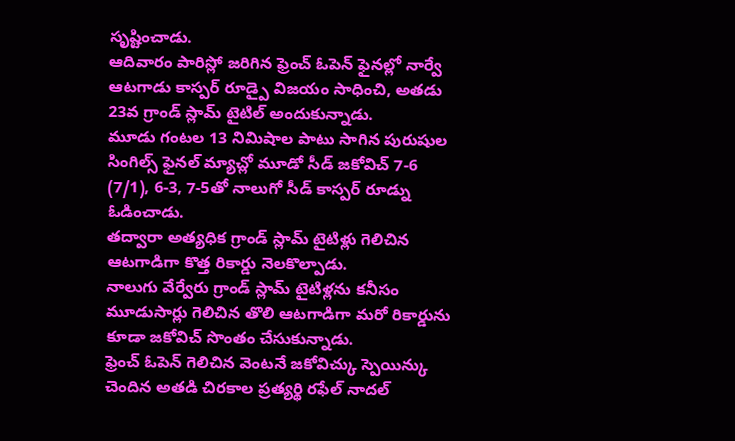సృష్టించాడు.
ఆదివారం పారిస్లో జరిగిన ఫ్రెంచ్ ఓపెన్ ఫైనల్లో నార్వే ఆటగాడు కాస్పర్ రూడ్పై విజయం సాధించి, అతడు 23వ గ్రాండ్ స్లామ్ టైటిల్ అందుకున్నాడు.
మూడు గంటల 13 నిమిషాల పాటు సాగిన పురుషుల సింగిల్స్ ఫైనల్ మ్యాచ్లో మూడో సీడ్ జకోవిచ్ 7-6 (7/1), 6-3, 7-5తో నాలుగో సీడ్ కాస్పర్ రూడ్ను ఓడించాడు.
తద్వారా అత్యధిక గ్రాండ్ స్లామ్ టైటిళ్లు గెలిచిన ఆటగాడిగా కొత్త రికార్డు నెలకొల్పాడు.
నాలుగు వేర్వేరు గ్రాండ్ స్లామ్ టైటిళ్లను కనీసం మూడుసార్లు గెలిచిన తొలి ఆటగాడిగా మరో రికార్డును కూడా జకోవిచ్ సొంతం చేసుకున్నాడు.
ఫ్రెంచ్ ఓపెన్ గెలిచిన వెంటనే జకోవిచ్కు స్పెయిన్కు చెందిన అతడి చిరకాల ప్రత్యర్థి రఫేల్ నాదల్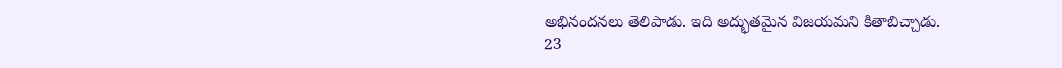అభినందనలు తెలిపాడు. ఇది అద్భుతమైన విజయమని కితాబిచ్చాడు.
23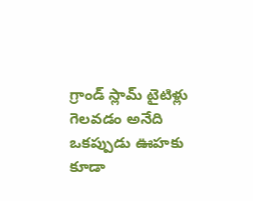గ్రాండ్ స్లామ్ టైటిళ్లు గెలవడం అనేది ఒకప్పుడు ఊహకు కూడా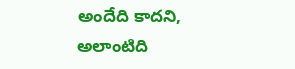అందేది కాదని, అలాంటిది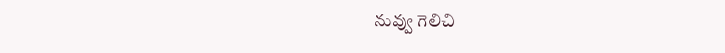నువ్వు గెలిచి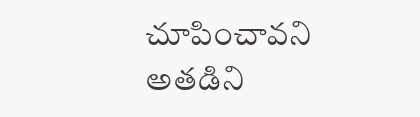చూపించావని అతడిని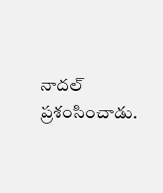నాదల్ ప్రశంసించాడు.